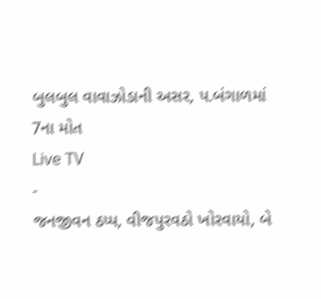બુલબુલ વાવાઝોડાની અસર, પ.બંગાળમાં 7ના મોત
Live TV
-
જનજીવન ઠપ્પ, વીજપુરવઠો ખોરવાયો, બે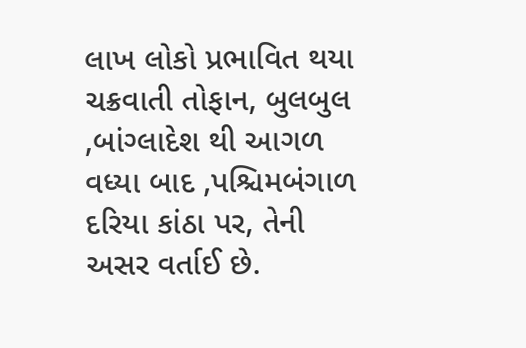લાખ લોકો પ્રભાવિત થયા
ચક્રવાતી તોફાન, બુલબુલ ,બાંગ્લાદેશ થી આગળ વધ્યા બાદ ,પશ્ચિમબંગાળ દરિયા કાંઠા પર, તેની અસર વર્તાઈ છે.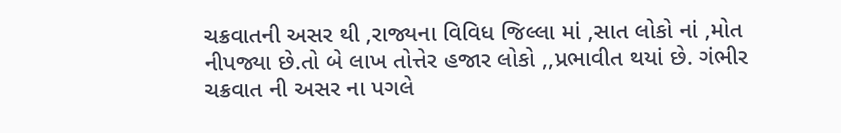ચક્રવાતની અસર થી ,રાજ્યના વિવિધ જિલ્લા માં ,સાત લોકો નાં ,મોત નીપજ્યા છે.તો બે લાખ તોત્તેર હજાર લોકો ,,પ્રભાવીત થયાં છે. ગંભીર ચક્રવાત ની અસર ના પગલે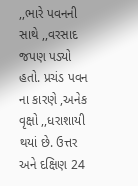,,ભારે પવનની સાથે ,,વરસાદ જપણ પડ્યો હતો. પ્રચંડ પવન ના કારણે ,અનેક વૃક્ષો ,,ધરાશાયી થયાં છે. ઉત્તર અને દક્ષિણ 24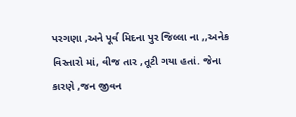પરગણા ,અને પૂર્વ મિદના પુર જિલ્લા ના ,,અનેક વિસ્તારો માં, વીજ તાર ,તૂટી ગયા હતાં. જેના કારણે ,જન જીવન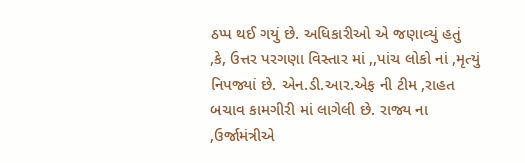ઠપ્પ થઈ ગયું છે. અધિકારીઓ એ જણાવ્યું હતું ,કે, ઉત્તર પરગણા વિસ્તાર માં ,,પાંચ લોકો નાં ,મૃત્યું નિપજ્યાં છે. એન.ડી.આર.એફ ની ટીમ ,રાહત બચાવ કામગીરી માં લાગેલી છે. રાજ્ય ના ,ઉર્જામંત્રીએ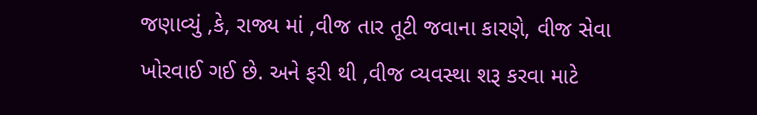જણાવ્યું ,કે, રાજ્ય માં ,વીજ તાર તૂટી જવાના કારણે, વીજ સેવા ખોરવાઈ ગઈ છે. અને ફરી થી ,વીજ વ્યવસ્થા શરૂ કરવા માટે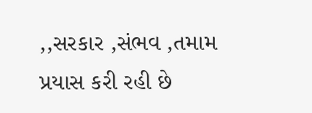,,સરકાર ,સંભવ ,તમામ પ્રયાસ કરી રહી છે